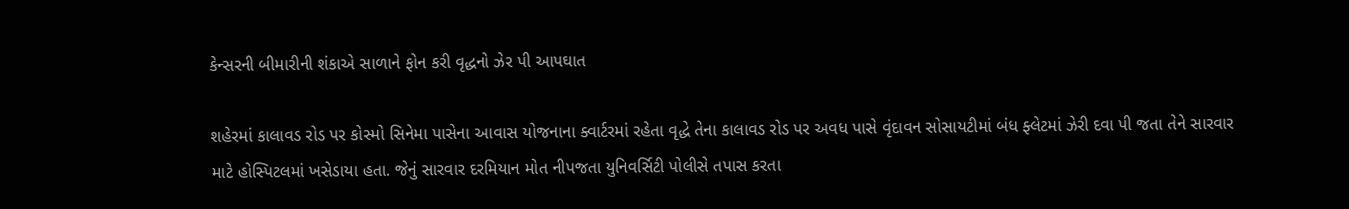કેન્સરની બીમારીની શંકાએ સાળાને ફોન કરી વૃદ્ધનો ઝેર પી આપઘાત

શહેરમાં કાલાવડ રોડ પર કોસ્મો સિનેમા પાસેના આવાસ યોજનાના ક્વાર્ટરમાં રહેતા વૃદ્ધે તેના કાલાવડ રોડ પર અવધ પાસે વૃંદાવન સોસાયટીમાં બંધ ફ્લેટમાં ઝેરી દવા પી જતા તેને સારવાર માટે હોસ્પિટલમાં ખસેડાયા હતા. જેનું સારવાર દરમિયાન મોત નીપજતા યુનિવર્સિટી પોલીસે તપાસ કરતા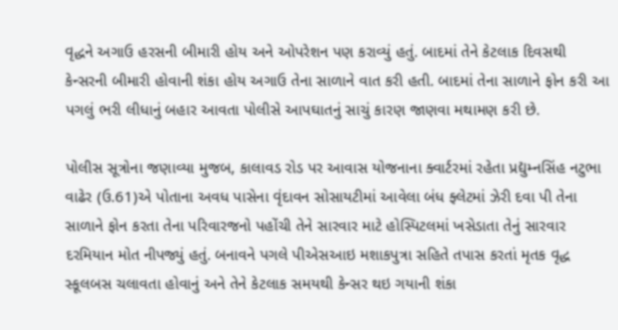વૃદ્ધને અગાઉ હરસની બીમારી હોય અને ઓપરેશન પણ કરાવ્યું હતું. બાદમાં તેને કેટલાક દિવસથી કેન્સરની બીમારી હોવાની શંકા હોય અગાઉ તેના સાળાને વાત કરી હતી. બાદમાં તેના સાળાને ફોન કરી આ પગલું ભરી લીધાનું બહાર આવતા પોલીસે આપઘાતનું સાચું કારણ જાણવા મથામણ કરી છે.

પોલીસ સૂત્રોના જણાવ્યા મુજબ, કાલાવડ રોડ પર આવાસ યોજનાના ક્વાર્ટરમાં રહેતા પ્રદ્યુમ્નસિંહ નટુભા વાઢેર (ઉ.61)એ પોતાના અવધ પાસેના વૃંદાવન સોસાયટીમાં આવેલા બંધ ફ્લેટમાં ઝેરી દવા પી તેના સાળાને ફોન કરતા તેના પરિવારજનો પહોંચી તેને સારવાર માટે હોસ્પિટલમાં ખસેડાતા તેનું સારવાર દરમિયાન મોત નીપજ્યું હતું. બનાવને પગલે પીએસઆઇ મશાકપુત્રા સહિતે તપાસ કરતાં મૃતક વૃદ્ધ સ્કૂલબસ ચલાવતા હોવાનું અને તેને કેટલાક સમયથી કેન્સર થઇ ગયાની શંકા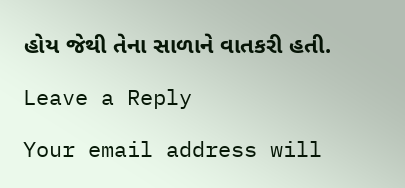હોય જેથી તેના સાળાને વાતકરી હતી.

Leave a Reply

Your email address will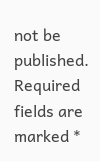not be published. Required fields are marked *